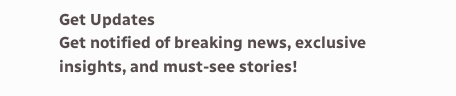Get Updates
Get notified of breaking news, exclusive insights, and must-see stories!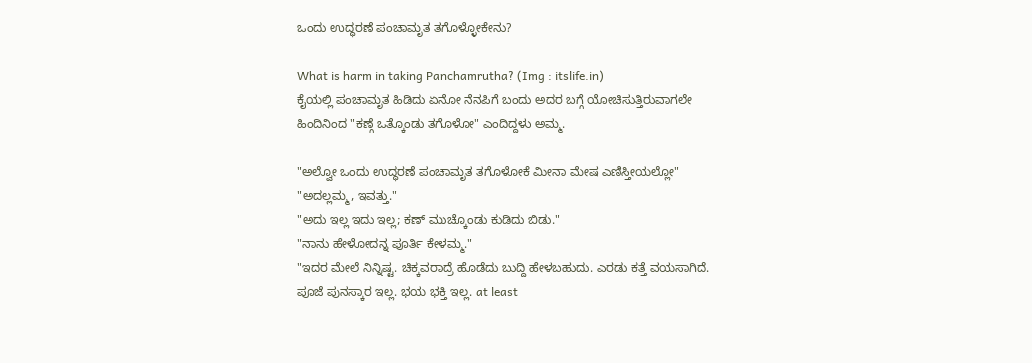ಒಂದು ಉದ್ಧರಣೆ ಪಂಚಾಮೃತ ತಗೊಳ್ಳೋಕೇನು?

What is harm in taking Panchamrutha? (Img : itslife.in)
ಕೈಯಲ್ಲಿ ಪಂಚಾಮೃತ ಹಿಡಿದು ಏನೋ ನೆನಪಿಗೆ ಬಂದು ಅದರ ಬಗ್ಗೆ ಯೋಚಿಸುತ್ತಿರುವಾಗಲೇ ಹಿಂದಿನಿಂದ "ಕಣ್ಗೆ ಒತ್ಕೊಂಡು ತಗೊಳೋ" ಎಂದಿದ್ದಳು ಅಮ್ಮ.

"ಅಲ್ವೋ ಒಂದು ಉದ್ಧರಣೆ ಪಂಚಾಮೃತ ತಗೊಳೋಕೆ ಮೀನಾ ಮೇಷ ಎಣಿಸ್ತೀಯಲ್ಲೋ"
"ಅದಲ್ಲಮ್ಮ, ಇವತ್ತು."
"ಅದು ಇಲ್ಲ ಇದು ಇಲ್ಲ; ಕಣ್ ಮುಚ್ಕೊಂಡು ಕುಡಿದು ಬಿಡು."
"ನಾನು ಹೇಳೋದನ್ನ ಪೂರ್ತಿ ಕೇಳಮ್ಮ."
"ಇದರ ಮೇಲೆ ನಿನ್ನಿಷ್ಟ. ಚಿಕ್ಕವರಾದ್ರೆ ಹೊಡೆದು ಬುದ್ದಿ ಹೇಳಬಹುದು. ಎರಡು ಕತ್ತೆ ವಯಸಾಗಿದೆ. ಪೂಜೆ ಪುನಸ್ಕಾರ ಇಲ್ಲ. ಭಯ ಭಕ್ತಿ ಇಲ್ಲ. at least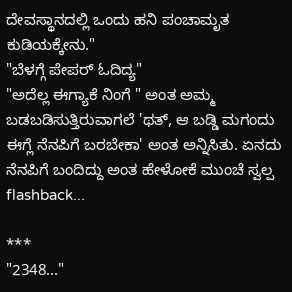ದೇವಸ್ಥಾನದಲ್ಲಿ ಒಂದು ಹನಿ ಪಂಚಾಮೃತ ಕುಡಿಯಕ್ಕೇನು."
"ಬೆಳಗ್ಗೆ ಪೇಪರ್ ಓದಿದ್ಯ"
"ಅದೆಲ್ಲ ಈಗ್ಯಾಕೆ ನಿಂಗೆ " ಅಂತ ಅಮ್ಮ ಬಡಬಡಿಸುತ್ತಿರುವಾಗಲೆ 'ಥತ್, ಆ ಬಡ್ಡಿ ಮಗಂದು ಈಗ್ಲೆ ನೆನಪಿಗೆ ಬರಬೇಕಾ' ಅಂತ ಅನ್ನಿಸಿತು. ಏನದು ನೆನಪಿಗೆ ಬಂದಿದ್ದು ಅಂತ ಹೇಳೋಕೆ ಮುಂಚೆ ಸ್ವಲ್ಪ flashback...

***
"2348..."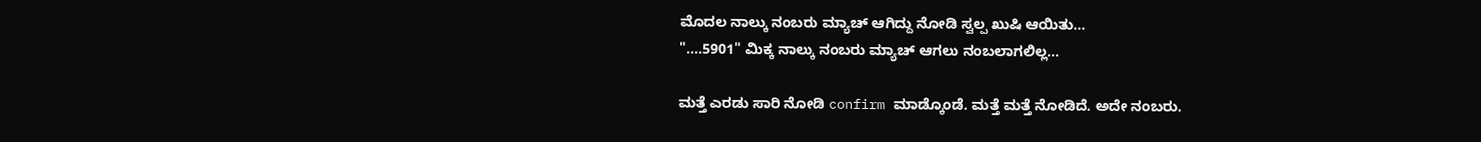ಮೊದಲ ನಾಲ್ಕು ನಂಬರು ಮ್ಯಾಚ್ ಆಗಿದ್ದು ನೋಡಿ ಸ್ವಲ್ಪ ಖುಷಿ ಆಯಿತು...
"....5901" ಮಿಕ್ಕ ನಾಲ್ಕು ನಂಬರು ಮ್ಯಾಚ್ ಆಗಲು ನಂಬಲಾಗಲಿಲ್ಲ...

ಮತ್ತೆ ಎರಡು ಸಾರಿ ನೋಡಿ confirm ಮಾಡ್ಕೊಂಡೆ. ಮತ್ತೆ ಮತ್ತೆ ನೋಡಿದೆ. ಅದೇ ನಂಬರು.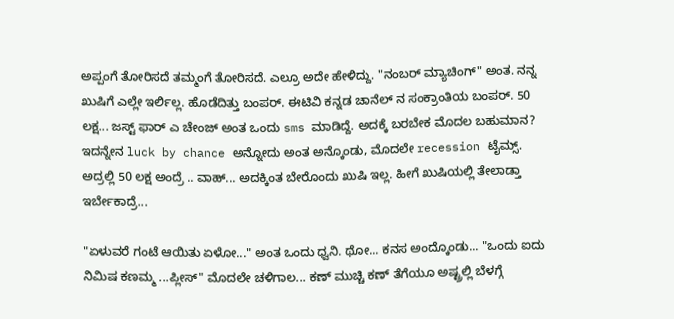ಅಪ್ಪಂಗೆ ತೋರಿಸದೆ ತಮ್ಮಂಗೆ ತೋರಿಸದೆ. ಎಲ್ರೂ ಅದೇ ಹೇಳಿದ್ದು. "ನಂಬರ್ ಮ್ಯಾಚಿಂಗ್" ಅಂತ. ನನ್ನ ಖುಷಿಗೆ ಎಲ್ಲೇ ಇರ್ಲಿಲ್ಲ. ಹೊಡೆದಿತ್ತು ಬಂಪರ್. ಈಟಿವಿ ಕನ್ನಡ ಚಾನೆಲ್ ನ ಸಂಕ್ರಾಂತಿಯ ಬಂಪರ್. 50 ಲಕ್ಷ... ಜಸ್ಟ್ ಫಾರ್ ಎ ಚೇಂಜ್ ಅಂತ ಒಂದು sms ಮಾಡಿದ್ದೆ. ಅದಕ್ಕೆ ಬರಬೇಕ ಮೊದಲ ಬಹುಮಾನ? ಇದನ್ನೇನ luck by chance ಅನ್ನೋದು ಅಂತ ಅನ್ಕೊಂಡು, ಮೊದಲೇ recession ಟೈಮ್ಸ್. ಅದ್ರಲ್ಲಿ 50 ಲಕ್ಷ ಅಂದ್ರೆ .. ವಾಹ್... ಅದಕ್ಕಿಂತ ಬೇರೊಂದು ಖುಷಿ ಇಲ್ಲ. ಹೀಗೆ ಖುಷಿಯಲ್ಲಿ ತೇಲಾಡ್ತಾ ಇರ್ಬೇಕಾದ್ರೆ...

"ಏಳುವರೆ ಗಂಟೆ ಆಯಿತು ಏಳೋ..." ಅಂತ ಒಂದು ಧ್ವನಿ. ಥೋ... ಕನಸ ಅಂದ್ಕೊಂಡು... "ಒಂದು ಐದು ನಿಮಿಷ ಕಣಮ್ಮ ...ಪ್ಲೀಸ್" ಮೊದಲೇ ಚಳಿಗಾಲ... ಕಣ್ ಮುಚ್ಚಿ ಕಣ್ ತೆಗೆಯೂ ಅಷ್ಟ್ರಲ್ಲಿ ಬೆಳಗ್ಗೆ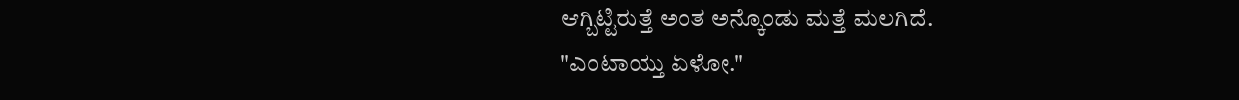ಆಗ್ಬಿಟ್ಟಿರುತ್ತೆ ಅಂತ ಅನ್ಕೊಂಡು ಮತ್ತೆ ಮಲಗಿದೆ.
"ಎಂಟಾಯ್ತು ಏಳೋ."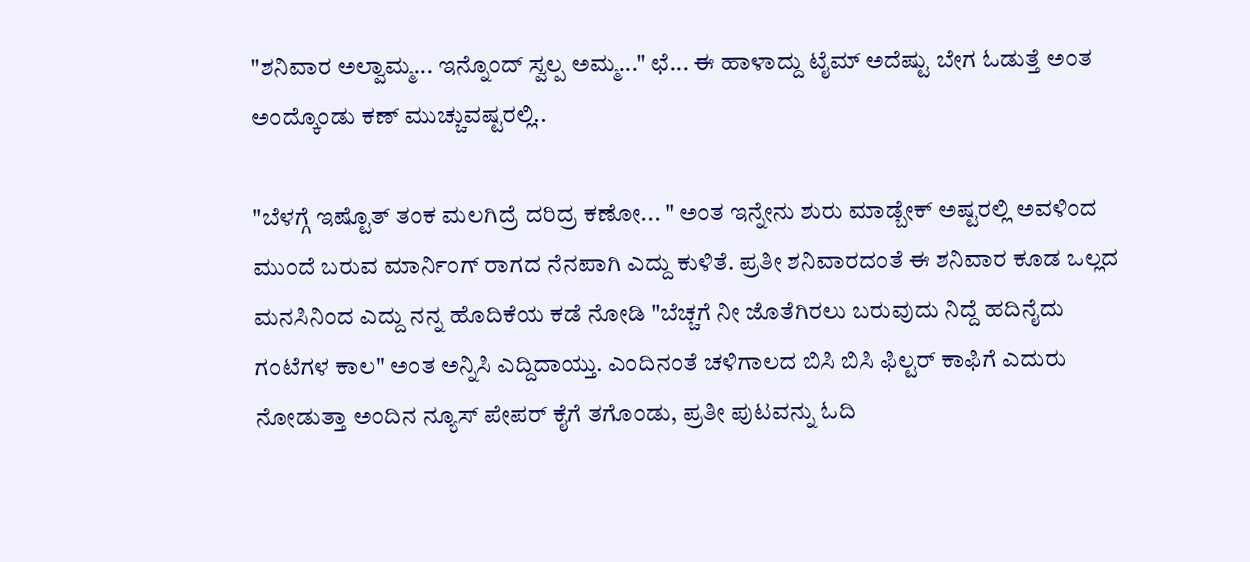"ಶನಿವಾರ ಅಲ್ವಾಮ್ಮ... ಇನ್ನೊಂದ್ ಸ್ವಲ್ಪ ಅಮ್ಮ..." ಛೆ... ಈ ಹಾಳಾದ್ದು ಟೈಮ್ ಅದೆಷ್ಟು ಬೇಗ ಓಡುತ್ತೆ ಅಂತ ಅಂದ್ಕೊಂಡು ಕಣ್ ಮುಚ್ಚುವಷ್ಟರಲ್ಲಿ..

"ಬೆಳಗ್ಗೆ ಇಷ್ಟೊತ್ ತಂಕ ಮಲಗಿದ್ರೆ ದರಿದ್ರ ಕಣೋ... " ಅಂತ ಇನ್ನೇನು ಶುರು ಮಾಡ್ಬೇಕ್ ಅಷ್ಟರಲ್ಲಿ ಅವಳಿಂದ ಮುಂದೆ ಬರುವ ಮಾರ್ನಿಂಗ್ ರಾಗದ ನೆನಪಾಗಿ ಎದ್ದು ಕುಳಿತೆ. ಪ್ರತೀ ಶನಿವಾರದಂತೆ ಈ ಶನಿವಾರ ಕೂಡ ಒಲ್ಲದ ಮನಸಿನಿಂದ ಎದ್ದು ನನ್ನ ಹೊದಿಕೆಯ ಕಡೆ ನೋಡಿ "ಬೆಚ್ಚಗೆ ನೀ ಜೊತೆಗಿರಲು ಬರುವುದು ನಿದ್ದೆ ಹದಿನೈದು ಗಂಟೆಗಳ ಕಾಲ" ಅಂತ ಅನ್ನಿಸಿ ಎದ್ದಿದಾಯ್ತು. ಎಂದಿನಂತೆ ಚಳಿಗಾಲದ ಬಿಸಿ ಬಿಸಿ ಫಿಲ್ಟರ್ ಕಾಫಿಗೆ ಎದುರು ನೋಡುತ್ತಾ ಅಂದಿನ ನ್ಯೂಸ್ ಪೇಪರ್ ಕೈಗೆ ತಗೊಂಡು, ಪ್ರತೀ ಪುಟವನ್ನು ಓದಿ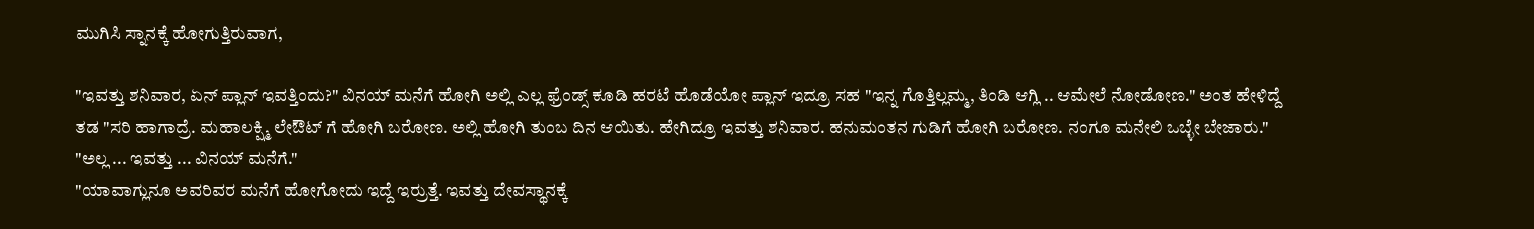ಮುಗಿಸಿ ಸ್ನಾನಕ್ಕೆ ಹೋಗುತ್ತಿರುವಾಗ,

"ಇವತ್ತು ಶನಿವಾರ, ಏನ್ ಪ್ಲಾನ್ ಇವತ್ತಿಂದು?" ವಿನಯ್ ಮನೆಗೆ ಹೋಗಿ ಅಲ್ಲಿ ಎಲ್ಲ ಫ್ರೆಂಡ್ಸ್ ಕೂಡಿ ಹರಟೆ ಹೊಡೆಯೋ ಪ್ಲಾನ್ ಇದ್ರೂ ಸಹ "ಇನ್ನ ಗೊತ್ತಿಲ್ಲಮ್ಮ, ತಿಂಡಿ ಆಗ್ಲಿ .. ಆಮೇಲೆ ನೋಡೋಣ." ಅಂತ ಹೇಳಿದ್ದೆ ತಡ "ಸರಿ ಹಾಗಾದ್ರೆ. ಮಹಾಲಕ್ಷ್ಮಿ ಲೇಔಟ್ ಗೆ ಹೋಗಿ ಬರೋಣ. ಅಲ್ಲಿ ಹೋಗಿ ತುಂಬ ದಿನ ಆಯಿತು. ಹೇಗಿದ್ರೂ ಇವತ್ತು ಶನಿವಾರ. ಹನುಮಂತನ ಗುಡಿಗೆ ಹೋಗಿ ಬರೋಣ. ನಂಗೂ ಮನೇಲಿ ಒಬ್ಳೇ ಬೇಜಾರು."
"ಅಲ್ಲ ... ಇವತ್ತು ... ವಿನಯ್ ಮನೆಗೆ."
"ಯಾವಾಗ್ಲುನೂ ಅವರಿವರ ಮನೆಗೆ ಹೋಗೋದು ಇದ್ದೆ ಇರ್ರುತ್ತೆ. ಇವತ್ತು ದೇವಸ್ಥಾನಕ್ಕೆ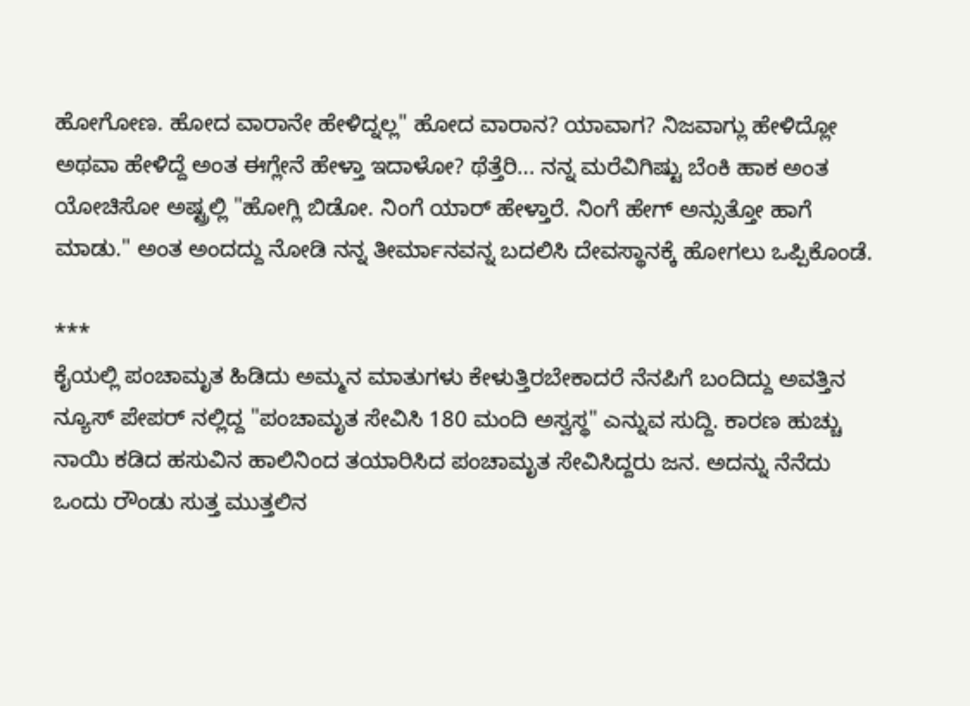ಹೋಗೋಣ. ಹೋದ ವಾರಾನೇ ಹೇಳಿದ್ನಲ್ಲ" ಹೋದ ವಾರಾನ? ಯಾವಾಗ? ನಿಜವಾಗ್ಲು ಹೇಳಿದ್ಲೋ ಅಥವಾ ಹೇಳಿದ್ದೆ ಅಂತ ಈಗ್ಲೇನೆ ಹೇಳ್ತಾ ಇದಾಳೋ? ಥೆತ್ತೆರಿ... ನನ್ನ ಮರೆವಿಗಿಷ್ಟು ಬೆಂಕಿ ಹಾಕ ಅಂತ ಯೋಚಿಸೋ ಅಷ್ಟ್ರಲ್ಲಿ "ಹೋಗ್ಲಿ ಬಿಡೋ. ನಿಂಗೆ ಯಾರ್ ಹೇಳ್ತಾರೆ. ನಿಂಗೆ ಹೇಗ್ ಅನ್ಸುತ್ತೋ ಹಾಗೆ ಮಾಡು." ಅಂತ ಅಂದದ್ದು ನೋಡಿ ನನ್ನ ತೀರ್ಮಾನವನ್ನ ಬದಲಿಸಿ ದೇವಸ್ಥಾನಕ್ಕೆ ಹೋಗಲು ಒಪ್ಪಿಕೊಂಡೆ.

***
ಕೈಯಲ್ಲಿ ಪಂಚಾಮೃತ ಹಿಡಿದು ಅಮ್ಮನ ಮಾತುಗಳು ಕೇಳುತ್ತಿರಬೇಕಾದರೆ ನೆನಪಿಗೆ ಬಂದಿದ್ದು ಅವತ್ತಿನ ನ್ಯೂಸ್ ಪೇಪರ್ ನಲ್ಲಿದ್ದ "ಪಂಚಾಮೃತ ಸೇವಿಸಿ 180 ಮಂದಿ ಅಸ್ವಸ್ಥ" ಎನ್ನುವ ಸುದ್ದಿ. ಕಾರಣ ಹುಚ್ಚು ನಾಯಿ ಕಡಿದ ಹಸುವಿನ ಹಾಲಿನಿಂದ ತಯಾರಿಸಿದ ಪಂಚಾಮೃತ ಸೇವಿಸಿದ್ದರು ಜನ. ಅದನ್ನು ನೆನೆದು ಒಂದು ರೌಂಡು ಸುತ್ತ ಮುತ್ತಲಿನ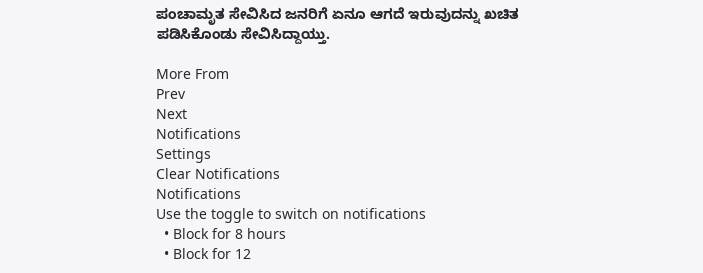ಪಂಚಾಮೃತ ಸೇವಿಸಿದ ಜನರಿಗೆ ಏನೂ ಆಗದೆ ಇರುವುದನ್ನು ಖಚಿತ ಪಡಿಸಿಕೊಂಡು ಸೇವಿಸಿದ್ದಾಯ್ತು.

More From
Prev
Next
Notifications
Settings
Clear Notifications
Notifications
Use the toggle to switch on notifications
  • Block for 8 hours
  • Block for 12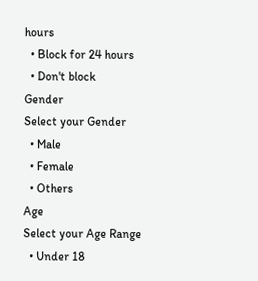hours
  • Block for 24 hours
  • Don't block
Gender
Select your Gender
  • Male
  • Female
  • Others
Age
Select your Age Range
  • Under 18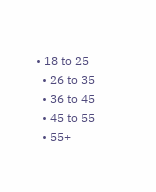• 18 to 25
  • 26 to 35
  • 36 to 45
  • 45 to 55
  • 55+